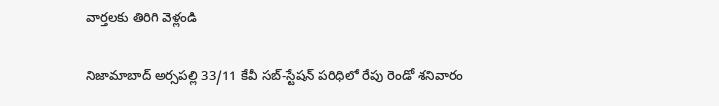వార్తలకు తిరిగి వెళ్లండి

నిజామాబాద్ అర్సపల్లి 33/11 కేవీ సబ్-స్టేషన్ పరిధిలో రేపు రెండో శనివారం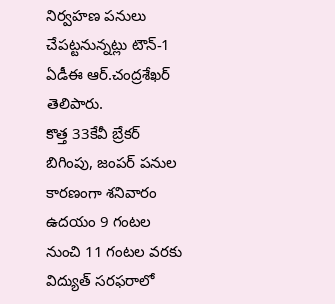నిర్వహణ పనులు చేపట్టనున్నట్లు టౌన్-1 ఏడీఈ ఆర్.చంద్రశేఖర్ తెలిపారు.
కొత్త 33కేవీ బ్రేకర్ బిగింపు, జంపర్ పనుల కారణంగా శనివారం ఉదయం 9 గంటల నుంచి 11 గంటల వరకు విద్యుత్ సరఫరాలో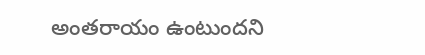అంతరాయం ఉంటుందని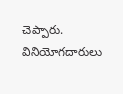చెప్పారు. వినియోగదారులు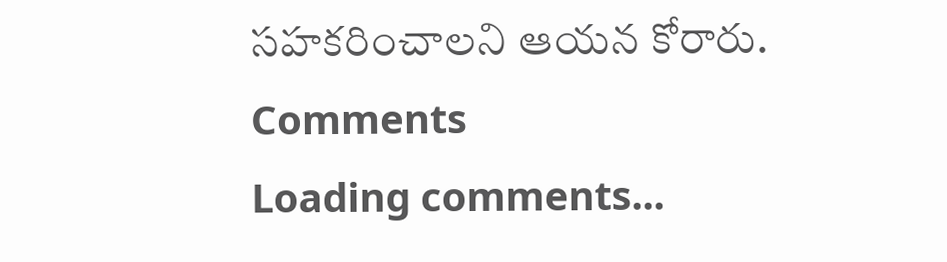సహకరించాలని ఆయన కోరారు.
Comments
Loading comments...